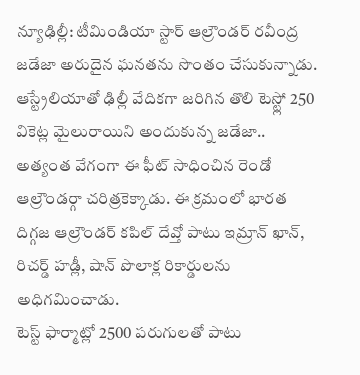న్యూఢిల్లీ: టీమిండియా స్టార్ ఆల్రౌండర్ రవీంద్ర జడేజా అరుదైన ఘనతను సొంతం చేసుకున్నాడు. ఆస్ట్రేలియాతో ఢిల్లీ వేదికగా జరిగిన తొలి టెస్ట్లో 250 వికెట్ల మైలురాయిని అందుకున్న జడేజా.. అత్యంత వేగంగా ఈ ఫీట్ సాధించిన రెండో ఆల్రౌండర్గా చరిత్రకెక్కాడు. ఈ క్రమంలో భారత దిగ్గజ ఆల్రౌండర్ కపిల్ దేవ్తో పాటు ఇమ్రాన్ ఖాన్, రిచర్డ్ హడ్లీ, షాన్ పొలాక్ల రికార్డులను అధిగమించాడు.
టెస్ట్ ఫార్మాట్లో 2500 పరుగులతో పాటు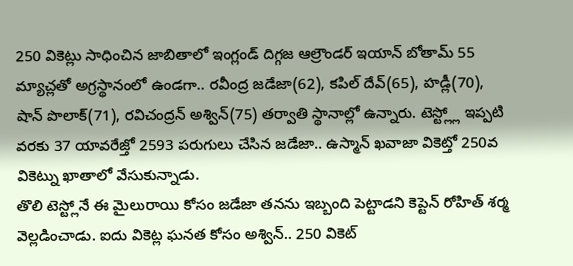250 వికెట్లు సాధించిన జాబితాలో ఇంగ్లండ్ దిగ్గజ ఆల్రౌండర్ ఇయాన్ బోతామ్ 55 మ్యాచ్లతో అగ్రస్థానంలో ఉండగా.. రవీంద్ర జడేజా(62), కపిల్ దేవ్(65), హడ్లీ(70), షాన్ పొలాక్(71), రవిచంద్రన్ అశ్విన్(75) తర్వాతి స్థానాల్లో ఉన్నారు. టెస్ట్ల్లో ఇప్పటి వరకు 37 యావరేజ్తో 2593 పరుగులు చేసిన జడేజా.. ఉస్మాన్ ఖవాజా వికెట్తో 250వ వికెట్ను ఖాతాలో వేసుకున్నాడు.
తొలి టెస్ట్లోనే ఈ మైలురాయి కోసం జడేజా తనను ఇబ్బంది పెట్టాడని కెప్టెన్ రోహిత్ శర్మ వెల్లడించాడు. ఐదు వికెట్ల ఘనత కోసం అశ్విన్.. 250 వికెట్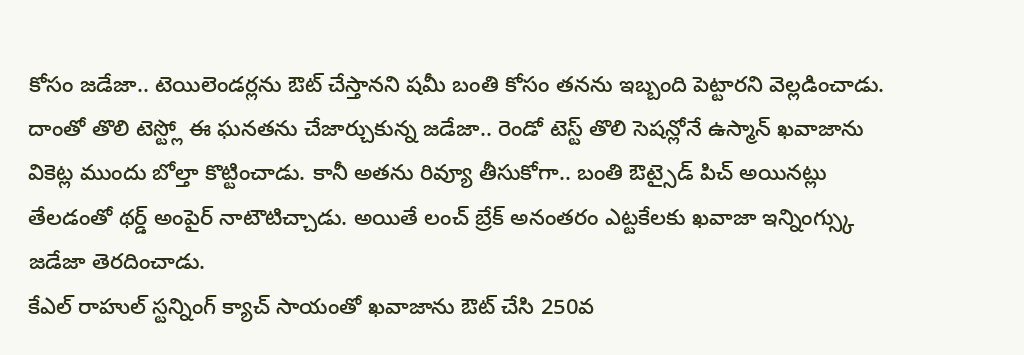కోసం జడేజా.. టెయిలెండర్లను ఔట్ చేస్తానని షమీ బంతి కోసం తనను ఇబ్బంది పెట్టారని వెల్లడించాడు. దాంతో తొలి టెస్ట్లో ఈ ఘనతను చేజార్చుకున్న జడేజా.. రెండో టెస్ట్ తొలి సెషన్లోనే ఉస్మాన్ ఖవాజాను వికెట్ల ముందు బోల్తా కొట్టించాడు. కానీ అతను రివ్యూ తీసుకోగా.. బంతి ఔట్సైడ్ పిచ్ అయినట్లు తేలడంతో థర్డ్ అంపైర్ నాటౌటిచ్చాడు. అయితే లంచ్ బ్రేక్ అనంతరం ఎట్టకేలకు ఖవాజా ఇన్నింగ్స్కు జడేజా తెరదించాడు.
కేఎల్ రాహుల్ స్టన్నింగ్ క్యాచ్ సాయంతో ఖవాజాను ఔట్ చేసి 250వ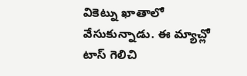వికెట్ను ఖాతాలో వేసుకున్నాడు. ఈ మ్యాచ్లో టాస్ గెలిచి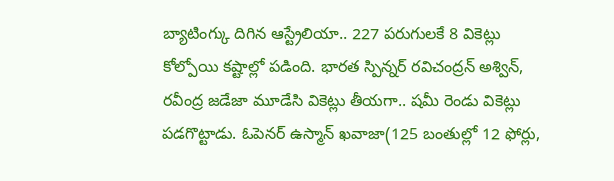బ్యాటింగ్కు దిగిన ఆస్ట్రేలియా.. 227 పరుగులకే 8 వికెట్లు కోల్పోయి కష్టాల్లో పడింది. భారత స్పిన్నర్ రవిచంద్రన్ అశ్విన్, రవీంద్ర జడేజా మూడేసి వికెట్లు తీయగా.. షమీ రెండు వికెట్లు పడగొట్టాడు. ఓపెనర్ ఉస్మాన్ ఖవాజా(125 బంతుల్లో 12 ఫోర్లు,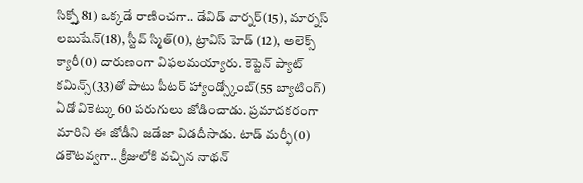సిక్స్తో 81) ఒక్కడే రాణించగా.. డేవిడ్ వార్నర్(15), మార్నస్ లబుషేన్(18), స్టీవ్ స్మిత్(0), ట్రావిస్ హెడ్ (12), అలెక్స్ క్యారీ(0) దారుణంగా విఫలమయ్యారు. కెప్టెన్ ప్యాట్ కమిన్స్(33)తో పాటు పీటర్ హ్యాండ్స్కోంబ్(55 బ్యాటింగ్) ఏడో వికెట్కు 60 పరుగులు జోడించాడు. ప్రమాదకరంగా మారిని ఈ జోడీని జడేజా విడదీసాడు. టాడ్ మర్ఫీ(0) డకౌటవ్వగా.. క్రీజులోకి వచ్చిన నాథన్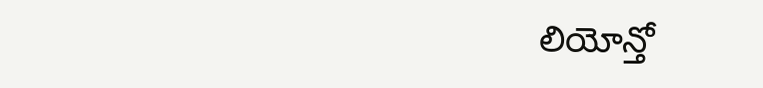లియోన్తో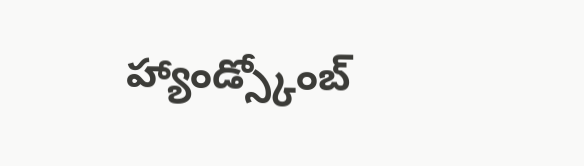హ్యాండ్స్కోంబ్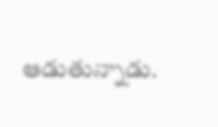ఆడుతున్నాడు.